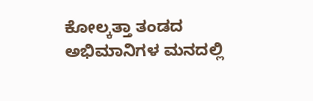ಕೋಲ್ಕತ್ತಾ ತಂಡದ ಅಭಿಮಾನಿಗಳ ಮನದಲ್ಲಿ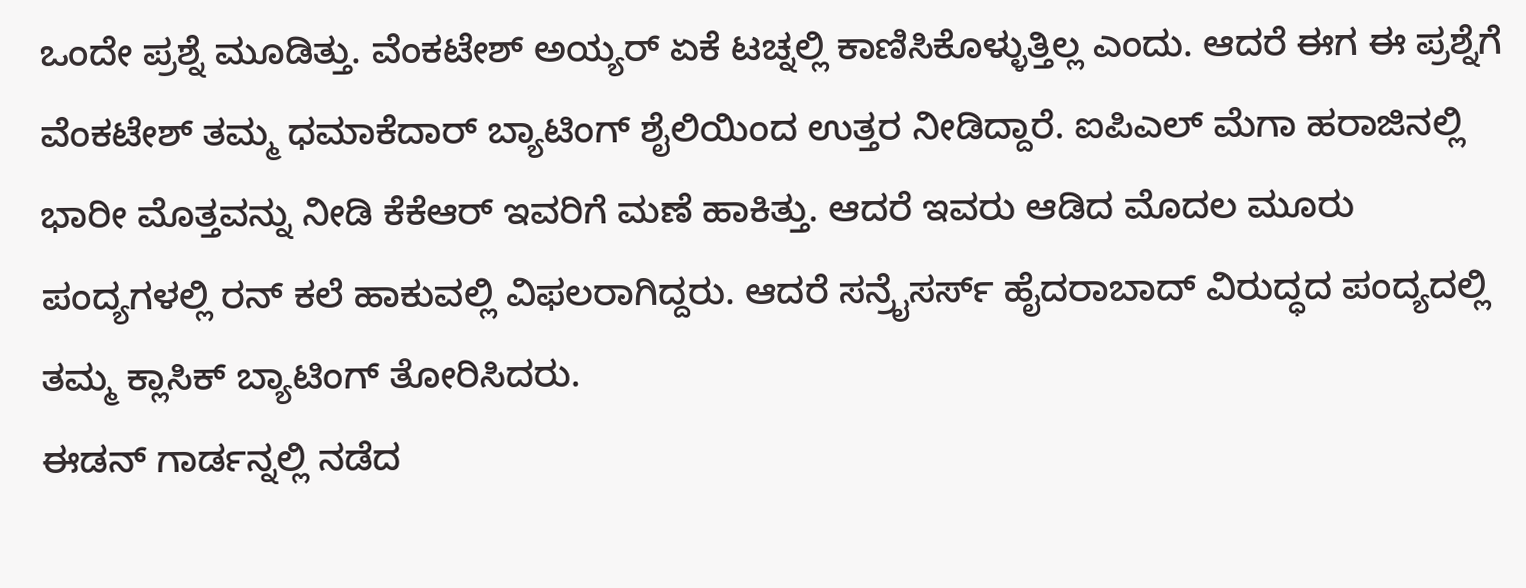ಒಂದೇ ಪ್ರಶ್ನೆ ಮೂಡಿತ್ತು. ವೆಂಕಟೇಶ್ ಅಯ್ಯರ್ ಏಕೆ ಟಚ್ನಲ್ಲಿ ಕಾಣಿಸಿಕೊಳ್ಳುತ್ತಿಲ್ಲ ಎಂದು. ಆದರೆ ಈಗ ಈ ಪ್ರಶ್ನೆಗೆ ವೆಂಕಟೇಶ್ ತಮ್ಮ ಧಮಾಕೆದಾರ್ ಬ್ಯಾಟಿಂಗ್ ಶೈಲಿಯಿಂದ ಉತ್ತರ ನೀಡಿದ್ದಾರೆ. ಐಪಿಎಲ್ ಮೆಗಾ ಹರಾಜಿನಲ್ಲಿ ಭಾರೀ ಮೊತ್ತವನ್ನು ನೀಡಿ ಕೆಕೆಆರ್ ಇವರಿಗೆ ಮಣೆ ಹಾಕಿತ್ತು. ಆದರೆ ಇವರು ಆಡಿದ ಮೊದಲ ಮೂರು ಪಂದ್ಯಗಳಲ್ಲಿ ರನ್ ಕಲೆ ಹಾಕುವಲ್ಲಿ ವಿಫಲರಾಗಿದ್ದರು. ಆದರೆ ಸನ್ರೈಸರ್ಸ್ ಹೈದರಾಬಾದ್ ವಿರುದ್ಧದ ಪಂದ್ಯದಲ್ಲಿ ತಮ್ಮ ಕ್ಲಾಸಿಕ್ ಬ್ಯಾಟಿಂಗ್ ತೋರಿಸಿದರು.
ಈಡನ್ ಗಾರ್ಡನ್ನಲ್ಲಿ ನಡೆದ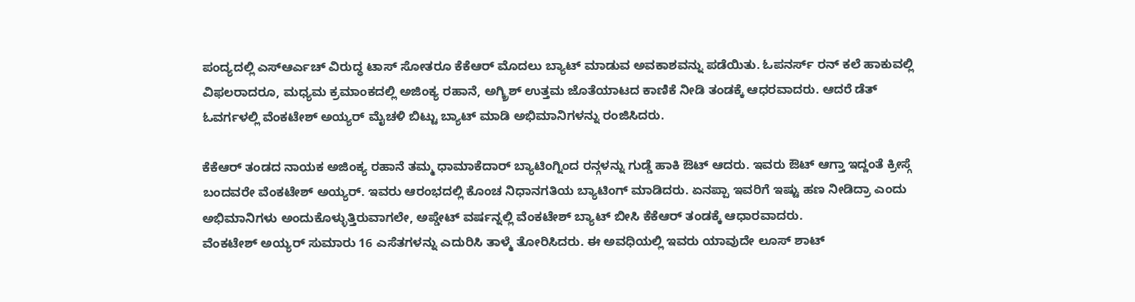ಪಂದ್ಯದಲ್ಲಿ ಎಸ್ಆರ್ಎಚ್ ವಿರುದ್ಧ ಟಾಸ್ ಸೋತರೂ ಕೆಕೆಆರ್ ಮೊದಲು ಬ್ಯಾಟ್ ಮಾಡುವ ಅವಕಾಶವನ್ನು ಪಡೆಯಿತು. ಓಪನರ್ಸ್ ರನ್ ಕಲೆ ಹಾಕುವಲ್ಲಿ ವಿಫಲರಾದರೂ, ಮಧ್ಯಮ ಕ್ರಮಾಂಕದಲ್ಲಿ ಅಜಿಂಕ್ಯ ರಹಾನೆ, ಅಗ್ಕ್ರಿಶ್ ಉತ್ತಮ ಜೊತೆಯಾಟದ ಕಾಣಿಕೆ ನೀಡಿ ತಂಡಕ್ಕೆ ಆಧರವಾದರು. ಆದರೆ ಡೆತ್ ಓವರ್ಗಳಲ್ಲಿ ವೆಂಕಟೇಶ್ ಅಯ್ಯರ್ ಮೈಚಳಿ ಬಿಟ್ಟು ಬ್ಯಾಟ್ ಮಾಡಿ ಅಭಿಮಾನಿಗಳನ್ನು ರಂಜಿಸಿದರು.

ಕೆಕೆಆರ್ ತಂಡದ ನಾಯಕ ಅಜಿಂಕ್ಯ ರಹಾನೆ ತಮ್ಮ ಧಾಮಾಕೆದಾರ್ ಬ್ಯಾಟಿಂಗ್ನಿಂದ ರನ್ಗಳನ್ನು ಗುಡ್ಡೆ ಹಾಕಿ ಔಟ್ ಆದರು. ಇವರು ಔಟ್ ಆಗ್ತಾ ಇದ್ದಂತೆ ಕ್ರೀಸ್ಗೆ ಬಂದವರೇ ವೆಂಕಟೇಶ್ ಅಯ್ಯರ್. ಇವರು ಆರಂಭದಲ್ಲಿ ಕೊಂಚ ನಿಧಾನಗತಿಯ ಬ್ಯಾಟಿಂಗ್ ಮಾಡಿದರು. ಏನಪ್ಪಾ ಇವರಿಗೆ ಇಷ್ಟು ಹಣ ನೀಡಿದ್ರಾ ಎಂದು ಅಭಿಮಾನಿಗಳು ಅಂದುಕೊಳ್ಳುತ್ತಿರುವಾಗಲೇ, ಅಪ್ಡೇಟ್ ವರ್ಷನ್ನಲ್ಲಿ ವೆಂಕಟೇಶ್ ಬ್ಯಾಟ್ ಬೀಸಿ ಕೆಕೆಆರ್ ತಂಡಕ್ಕೆ ಆಧಾರವಾದರು.
ವೆಂಕಟೇಶ್ ಅಯ್ಯರ್ ಸುಮಾರು 16 ಎಸೆತಗಳನ್ನು ಎದುರಿಸಿ ತಾಳ್ಮೆ ತೋರಿಸಿದರು. ಈ ಅವಧಿಯಲ್ಲಿ ಇವರು ಯಾವುದೇ ಲೂಸ್ ಶಾಟ್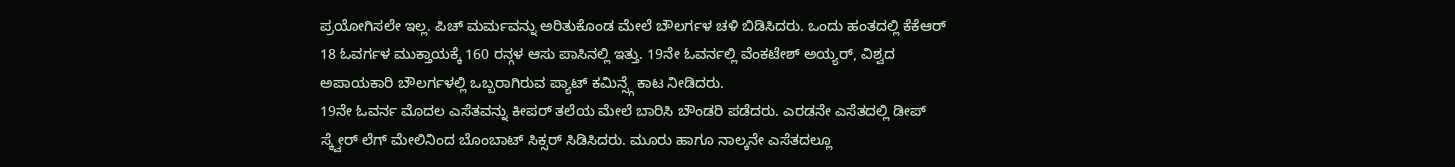ಪ್ರಯೋಗಿಸಲೇ ಇಲ್ಲ. ಪಿಚ್ ಮರ್ಮವನ್ನು ಅರಿತುಕೊಂಡ ಮೇಲೆ ಬೌಲರ್ಗಳ ಚಳಿ ಬಿಡಿಸಿದರು. ಒಂದು ಹಂತದಲ್ಲಿ ಕೆಕೆಆರ್ 18 ಓವರ್ಗಳ ಮುಕ್ತಾಯಕ್ಕೆ 160 ರನ್ಗಳ ಆಸು ಪಾಸಿನಲ್ಲಿ ಇತ್ತು. 19ನೇ ಓವರ್ನಲ್ಲಿ ವೆಂಕಟೇಶ್ ಅಯ್ಯರ್, ವಿಶ್ವದ ಅಪಾಯಕಾರಿ ಬೌಲರ್ಗಳಲ್ಲಿ ಒಬ್ಬರಾಗಿರುವ ಪ್ಯಾಟ್ ಕಮಿನ್ಸ್ಗೆ ಕಾಟ ನೀಡಿದರು.
19ನೇ ಓವರ್ನ ಮೊದಲ ಎಸೆತವನ್ನು ಕೀಪರ್ ತಲೆಯ ಮೇಲೆ ಬಾರಿಸಿ ಬೌಂಡರಿ ಪಡೆದರು. ಎರಡನೇ ಎಸೆತದಲ್ಲಿ ಡೀಪ್ ಸ್ಕ್ವೇರ್ ಲೆಗ್ ಮೇಲಿನಿಂದ ಬೊಂಬಾಟ್ ಸಿಕ್ಸರ್ ಸಿಡಿಸಿದರು. ಮೂರು ಹಾಗೂ ನಾಲ್ಕನೇ ಎಸೆತದಲ್ಲೂ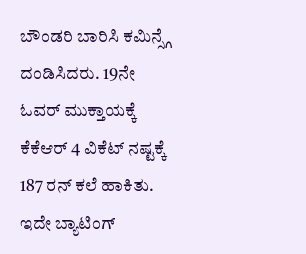ಬೌಂಡರಿ ಬಾರಿಸಿ ಕಮಿನ್ಸ್ಗೆ ದಂಡಿಸಿದರು. 19ನೇ ಓವರ್ ಮುಕ್ತಾಯಕ್ಕೆ ಕೆಕೆಆರ್ 4 ವಿಕೆಟ್ ನಷ್ಟಕ್ಕೆ 187 ರನ್ ಕಲೆ ಹಾಕಿತು. ಇದೇ ಬ್ಯಾಟಿಂಗ್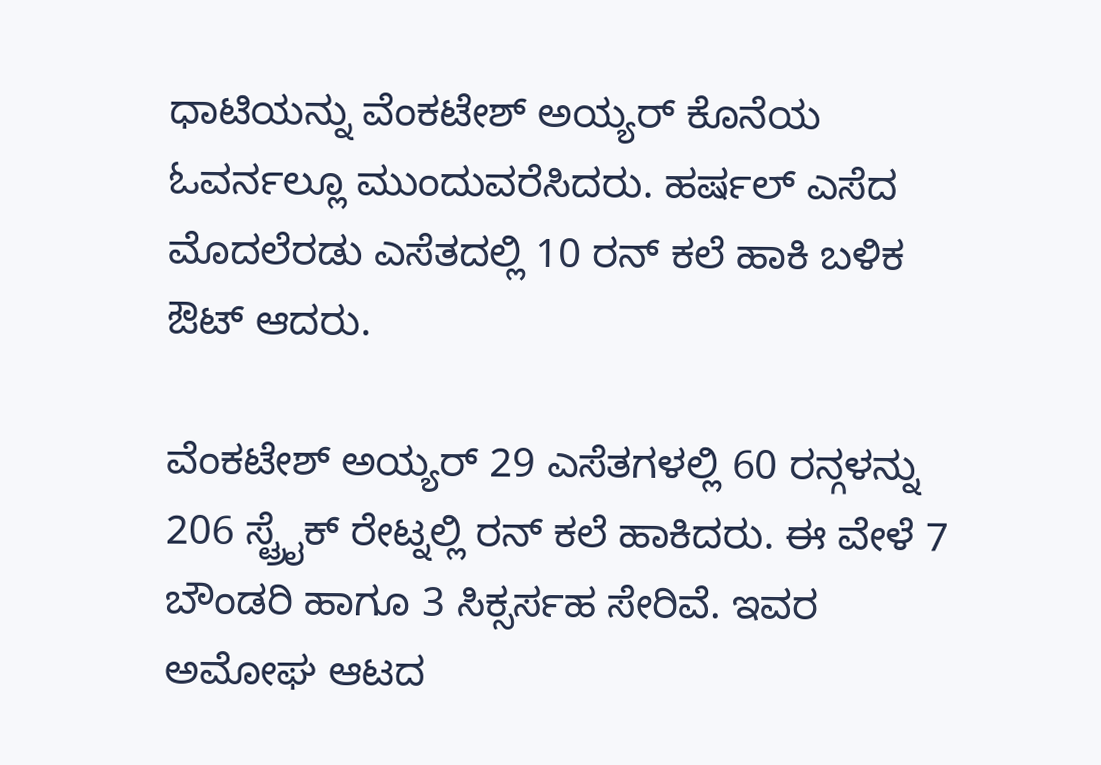ಧಾಟಿಯನ್ನು ವೆಂಕಟೇಶ್ ಅಯ್ಯರ್ ಕೊನೆಯ ಓವರ್ನಲ್ಲೂ ಮುಂದುವರೆಸಿದರು. ಹರ್ಷಲ್ ಎಸೆದ ಮೊದಲೆರಡು ಎಸೆತದಲ್ಲಿ 10 ರನ್ ಕಲೆ ಹಾಕಿ ಬಳಿಕ ಔಟ್ ಆದರು.

ವೆಂಕಟೇಶ್ ಅಯ್ಯರ್ 29 ಎಸೆತಗಳಲ್ಲಿ 60 ರನ್ಗಳನ್ನು 206 ಸ್ಟ್ರೈಕ್ ರೇಟ್ನಲ್ಲಿ ರನ್ ಕಲೆ ಹಾಕಿದರು. ಈ ವೇಳೆ 7 ಬೌಂಡರಿ ಹಾಗೂ 3 ಸಿಕ್ಸರ್ಸಹ ಸೇರಿವೆ. ಇವರ ಅಮೋಘ ಆಟದ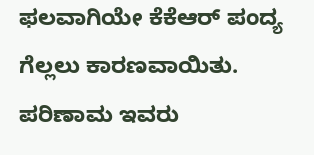ಫಲವಾಗಿಯೇ ಕೆಕೆಆರ್ ಪಂದ್ಯ ಗೆಲ್ಲಲು ಕಾರಣವಾಯಿತು. ಪರಿಣಾಮ ಇವರು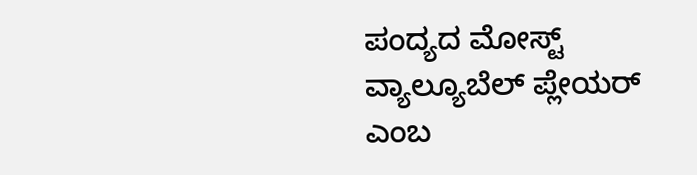ಪಂದ್ಯದ ಮೋಸ್ಟ್ ವ್ಯಾಲ್ಯೂಬೆಲ್ ಪ್ಲೇಯರ್ ಎಂಬ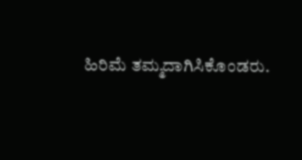ಹಿರಿಮೆ ತಮ್ಮದಾಗಿಸಿಕೊಂಡರು.